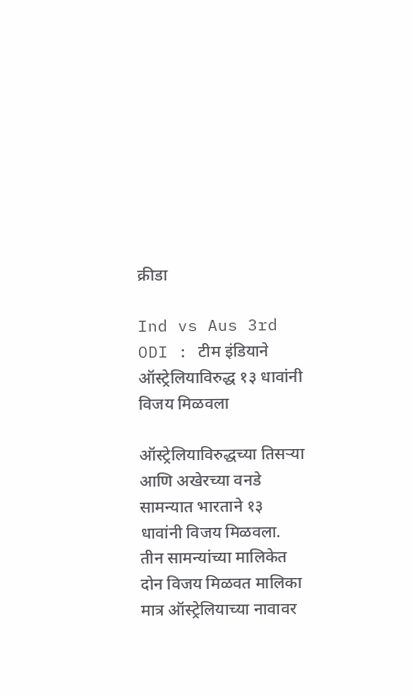क्रीडा

Ind vs Aus 3rd ODI : टीम इंडियाने ऑस्ट्रेलियाविरुद्ध १३ धावांनी विजय मिळवला

ऑस्ट्रेलियाविरुद्धच्या तिसऱ्या आणि अखेरच्या वनडे सामन्यात भारताने १३ धावांनी विजय मिळवला. तीन सामन्यांच्या मालिकेत दोन विजय मिळवत मालिका मात्र ऑस्ट्रेलियाच्या नावावर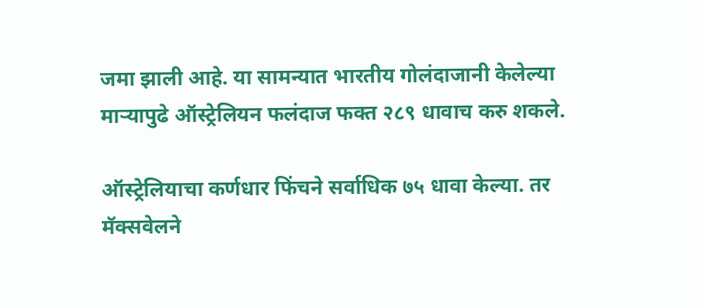जमा झाली आहे. या सामन्यात भारतीय गोलंदाजानी केलेल्या माऱ्यापुढे ऑस्ट्रेलियन फलंदाज फक्त २८९ धावाच करु शकले.

ऑस्ट्रेलियाचा कर्णधार फिंचने सर्वाधिक ७५ धावा केल्या. तर मॅक्सवेलने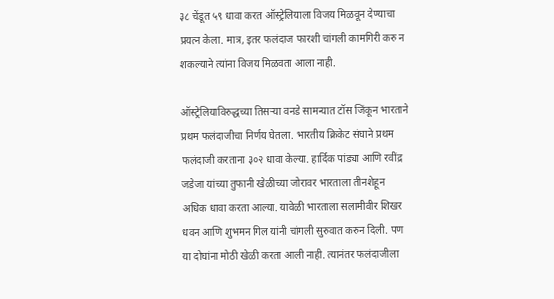३८ चेंडूत ५९ धावा करत ऑस्ट्रेलियाला विजय मिळवून देण्याचा प्रयत्न केला. मात्र, इतर फलंदाज फारशी चांगली कामगिरी करु न शकल्याने त्यांना विजय मिळवता आला नाही.

ऑस्ट्रेलियाविरुद्धच्या तिसऱ्या वनडे सामन्यात टॉस जिंकून भारताने प्रथम फलंदाजीचा निर्णय घेतला. भारतीय क्रिकेट संघाने प्रथम फलंदाजी करताना ३०२ धावा केल्या. हार्दिक पांड्या आणि रवींद्र जडेजा यांच्या तुफानी खेळीच्या जोरावर भारताला तीनशेहून अधिक धावा करता आल्या. यावेळी भारताला सलामीवीर शिखर धवन आणि शुभमन गिल यांनी चांगली सुरुवात करुन दिली. पण या दोघांना मोठी खेळी करता आली नाही. त्यानंतर फलंदाजीला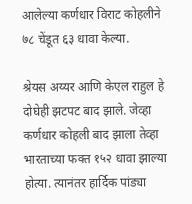आलेल्या कर्णधार विराट कोहलीने ७८ चेंडूत ६३ धावा केल्या.

श्रेयस अय्यर आणि केएल राहुल हे दोघेही झटपट बाद झाले. जेव्हा कर्णधार कोहली बाद झाला तेव्हा भारताच्या फक्त १५२ धावा झाल्या होत्या. त्यानंतर हार्दिक पांड्या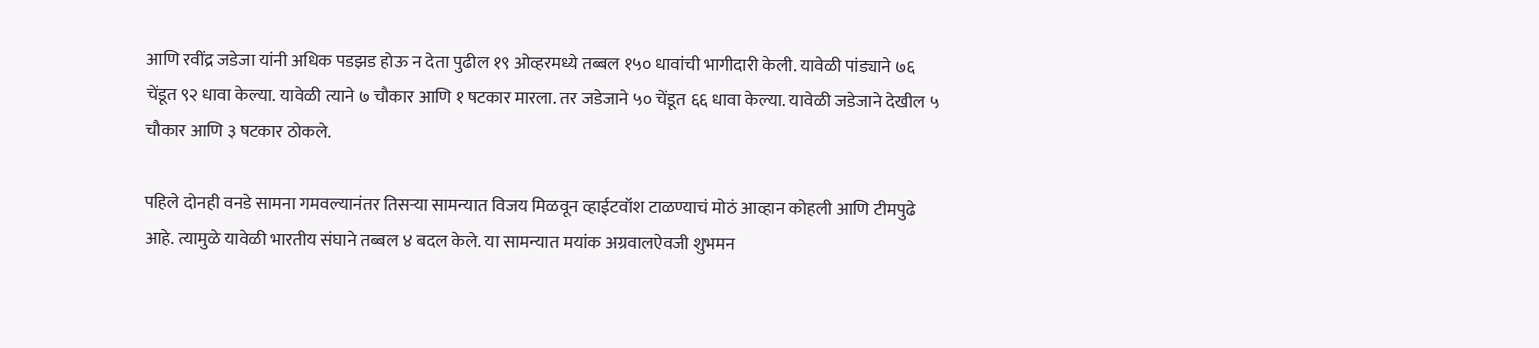आणि रवींद्र जडेजा यांनी अधिक पडझड होऊ न देता पुढील १९ ओव्हरमध्ये तब्बल १५० धावांची भागीदारी केली. यावेळी पांड्याने ७६ चेंडूत ९२ धावा केल्या. यावेळी त्याने ७ चौकार आणि १ षटकार मारला. तर जडेजाने ५० चेंडूत ६६ धावा केल्या. यावेळी जडेजाने देखील ५ चौकार आणि ३ षटकार ठोकले.

पहिले दोनही वनडे सामना गमवल्यानंतर तिसऱ्या सामन्यात विजय मिळवून व्हाईटवॉश टाळण्याचं मोठं आव्हान कोहली आणि टीमपुढे आहे. त्यामुळे यावेळी भारतीय संघाने तब्बल ४ बदल केले. या सामन्यात मयांक अग्रवालऐवजी शुभमन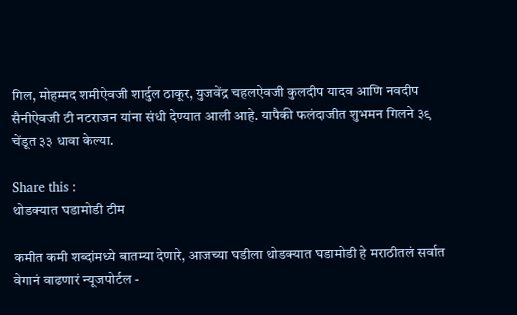गिल, मोहम्मद शमीऐवजी शार्दुल ठाकूर, युजवेंद्र चहलऐवजी कुलदीप यादव आणि नवदीप सैनीऐवजी टी नटराजन यांना संधी देण्यात आली आहे. यापैकी फलंदाजीत शुभमन गिलने ३९ चेंडूत ३३ धावा केल्या.

Share this :
थोडक्यात घडामोडी टीम

कमीत कमी शब्दांमध्ये बातम्या देणारे, आजच्या घडीला थोडक्यात घडामोडी हे मराठीतलं सर्वात वेगानं वाढणारं न्यूजपोर्टल -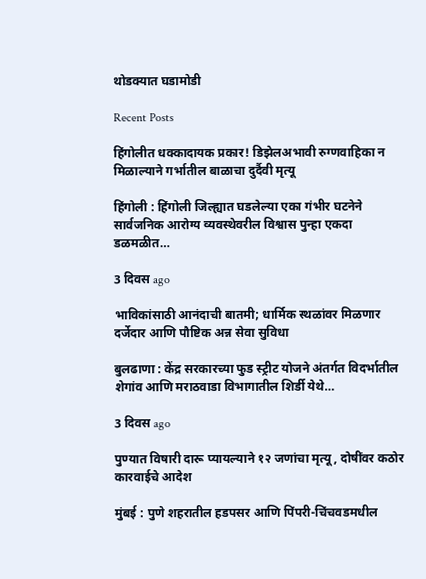थोडक्यात घडामोडी

Recent Posts

हिंगोलीत धक्कादायक प्रकार! डिझेलअभावी रुग्णवाहिका न मिळाल्याने गर्भातील बाळाचा दुर्दैवी मृत्यू

हिंगोली : हिंगोली जिल्ह्यात घडलेल्या एका गंभीर घटनेने सार्वजनिक आरोग्य व्यवस्थेवरील विश्वास पुन्हा एकदा डळमळीत…

3 दिवस ago

भाविकांसाठी आनंदाची बातमी; धार्मिक स्थळांवर मिळणार दर्जेदार आणि पौष्टिक अन्न सेवा सुविधा

बुलढाणा : केंद्र सरकारच्या फुड स्ट्रीट योजने अंतर्गत विदर्भातील शेगांव आणि मराठवाडा विभागातील शिर्डी येथे…

3 दिवस ago

पुण्यात विषारी दारू प्यायल्याने १२ जणांचा मृत्यू, दोषींवर कठोर कारवाईचे आदेश

मुंबई : पुणे शहरातील हडपसर आणि पिंपरी-चिंचवडमधील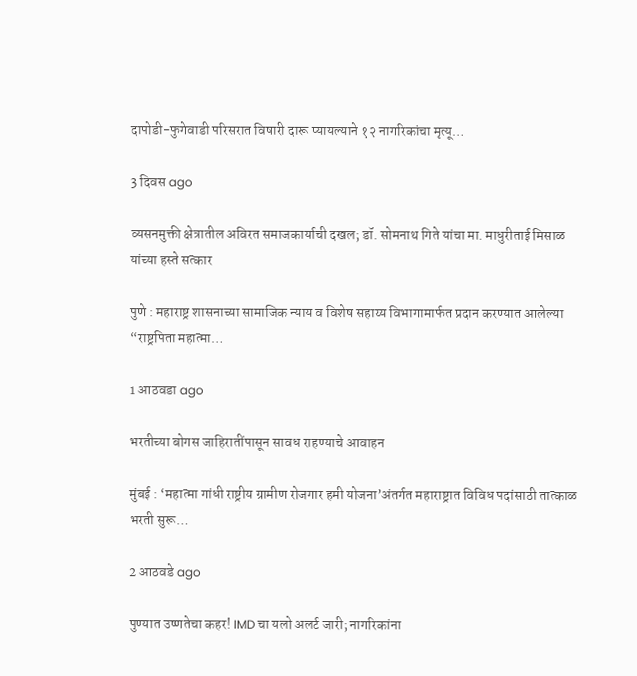दापोडी-फुगेवाडी परिसरात विषारी दारू प्यायल्याने १२ नागरिकांचा मृत्यू…

3 दिवस ago

व्यसनमुक्ती क्षेत्रातील अविरत समाजकार्याची दखल; डॉ. सोमनाथ गिते यांचा मा. माधुरीताई मिसाळ यांच्या हस्ते सत्कार

पुणे : महाराष्ट्र शासनाच्या सामाजिक न्याय व विशेष सहाय्य विभागामार्फत प्रदान करण्यात आलेल्या “राष्ट्रपिता महात्मा…

1 आठवडा ago

भरतीच्या बोगस जाहिरातींपासून सावध राहण्याचे आवाहन

मुंबई : ‘महात्मा गांधी राष्ट्रीय ग्रामीण रोजगार हमी योजना’अंतर्गत महाराष्ट्रात विविध पदांसाठी तात्काळ भरती सुरू…

2 आठवडे ago

पुण्यात उष्णतेचा कहर! IMD चा यलो अलर्ट जारी; नागरिकांना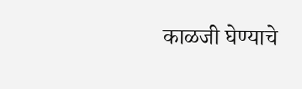काळजी घेण्याचे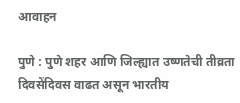आवाहन

पुणे : पुणे शहर आणि जिल्ह्यात उष्णतेची तीव्रता दिवसेंदिवस वाढत असून भारतीय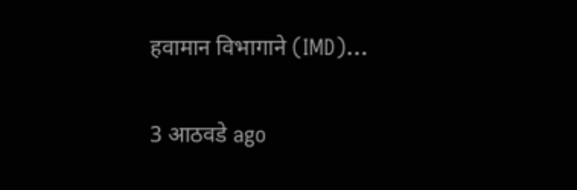हवामान विभागाने (IMD)…

3 आठवडे ago